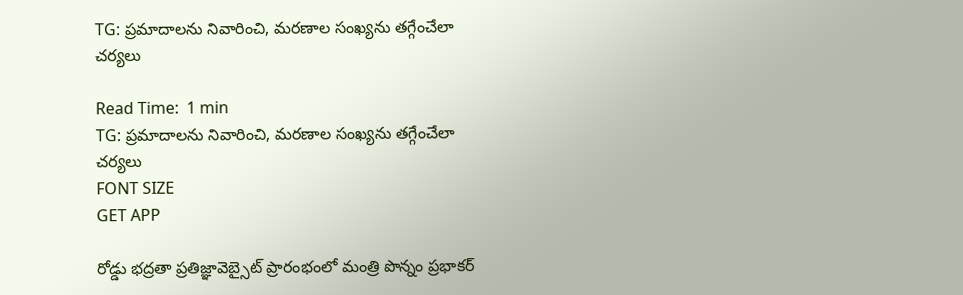TG: ప్రమాదాలను నివారించి, మరణాల సంఖ్యను తగ్గేంచేలా చర్యలు

Read Time:  1 min
TG: ప్రమాదాలను నివారించి, మరణాల సంఖ్యను తగ్గేంచేలా చర్యలు
FONT SIZE
GET APP

రోడ్డు భద్రతా ప్రతిజ్ఞావెబ్సైట్ ప్రారంభంలో మంత్రి పొన్నం ప్రభాకర్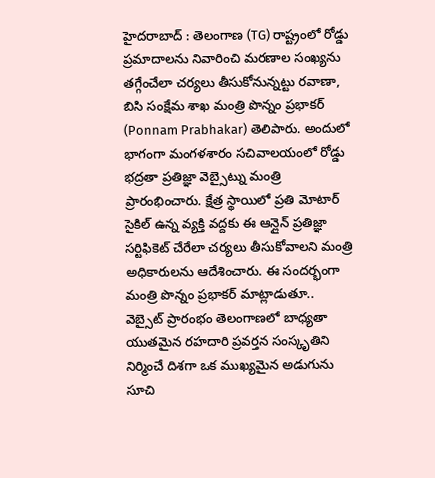హైదరాబాద్ : తెలంగాణ (TG) రాష్ట్రంలో రోడ్డు ప్రమాదాలను నివారించి మరణాల సంఖ్యను తగ్గేంచేలా చర్యలు తీసుకోనున్నట్టు రవాణా, బిసి సంక్షేమ శాఖ మంత్రి పొన్నం ప్రభాకర్ (Ponnam Prabhakar) తెలిపారు. అందులో భాగంగా మంగళశారం సచివాలయంలో రోడ్డు భద్రతా ప్రతిజ్ఞా వెబ్సైట్ను మంత్రి ప్రారంభించారు. క్షేత్ర స్థాయిలో ప్రతి మోటార్ సైకిల్ ఉన్న వ్యక్తి వద్దకు ఈ ఆన్లైన్ ప్రతిజ్ఞా సర్టిఫికెట్ చేరేలా చర్యలు తీసుకోవాలని మంత్రి అధికారులను ఆదేశించారు. ఈ సందర్భంగా మంత్రి పొన్నం ప్రభాకర్ మాట్లాడుతూ.. వెబ్సైట్ ప్రారంభం తెలంగాణలో బాధ్యతా యుతమైన రహదారి ప్రవర్తన సంస్కృతిని నిర్మించే దిశగా ఒక ముఖ్యమైన అడుగును సూచి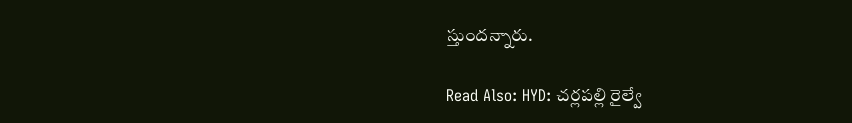స్తుందన్నారు.

Read Also: HYD: చర్లపల్లి రైల్వే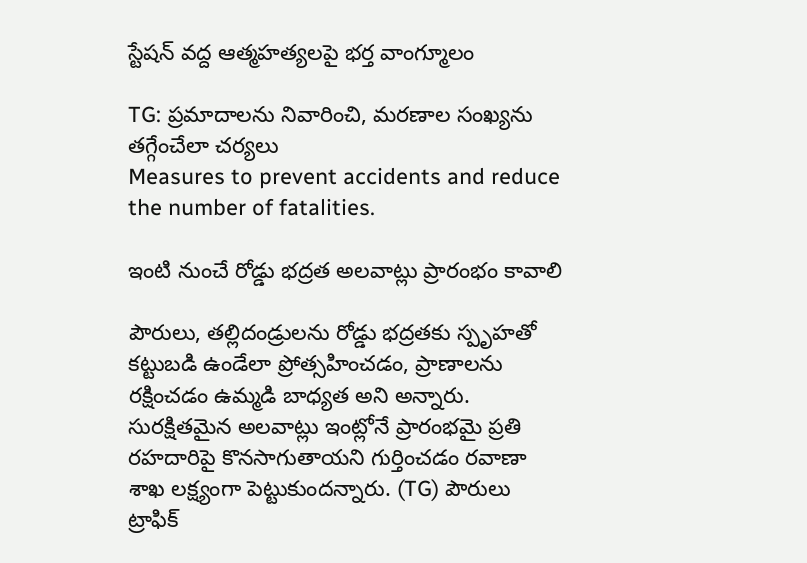స్టేషన్ వద్ద ఆత్మహత్యలపై భర్త వాంగ్మూలం

TG: ప్రమాదాలను నివారించి, మరణాల సంఖ్యను తగ్గేంచేలా చర్యలు
Measures to prevent accidents and reduce the number of fatalities.

ఇంటి నుంచే రోడ్డు భద్రత అలవాట్లు ప్రారంభం కావాలి

పౌరులు, తల్లిదండ్రులను రోడ్డు భద్రతకు స్పృహతో కట్టుబడి ఉండేలా ప్రోత్సహించడం, ప్రాణాలను రక్షించడం ఉమ్మడి బాధ్యత అని అన్నారు. సురక్షితమైన అలవాట్లు ఇంట్లోనే ప్రారంభమై ప్రతి రహదారిపై కొనసాగుతాయని గుర్తించడం రవాణా శాఖ లక్ష్యంగా పెట్టుకుందన్నారు. (TG) పౌరులు ట్రాఫిక్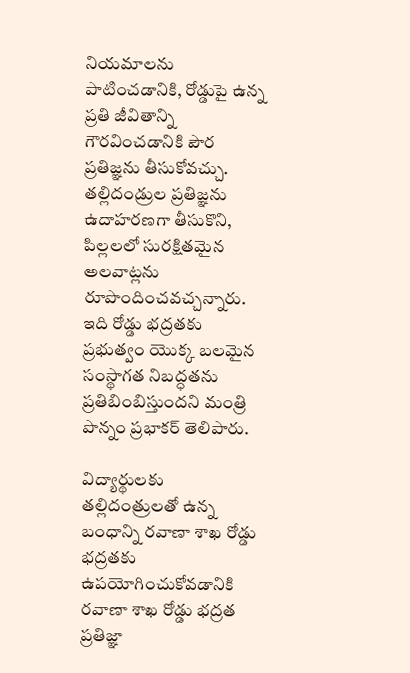నియమాలను పాటించడానికి, రోడ్డుపై ఉన్న ప్రతి జీవితాన్ని గౌరవించడానికి పౌర ప్రతిజ్ఞను తీసుకోవచ్చు. తల్లిదండ్రుల ప్రతిజ్ఞను ఉదాహరణగా తీసుకొని, పిల్లలలో సురక్షితమైన అలవాట్లను రూపొందించవచ్చన్నారు. ఇది రోడ్డు భద్రతకు ప్రభుత్వం యొక్క బలమైన సంస్థాగత నిబద్ధతను ప్రతిబింబిస్తుందని మంత్రి పొన్నం ప్రభాకర్ తెలిపారు.

విద్యార్థులకు తల్లిదంత్రులతో ఉన్న బంధాన్ని రవాణా శాఖ రోడ్డు భద్రతకు ఉపయోగించుకోవడానికి రవాణా శాఖ రోడ్డు భద్రత ప్రతిజ్ఞా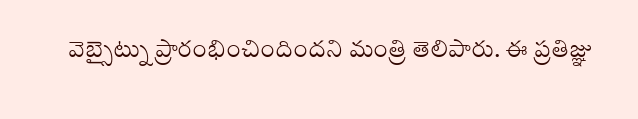వెబ్సైట్ను ప్రారంభించిందిందని మంత్రి తెలిపారు. ఈ ప్రతిజ్ఞు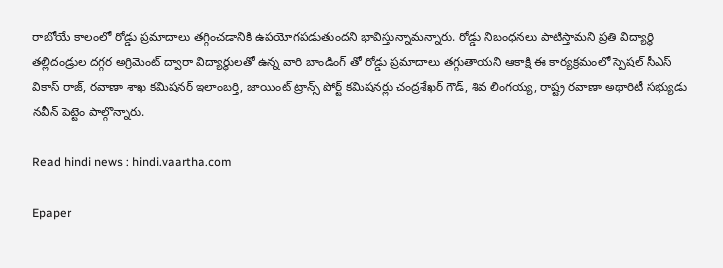రాబోయే కాలంలో రోడ్డు ప్రమాదాలు తగ్గించడానికి ఉపయోగపడుతుందని భావిస్తున్నామన్నారు. రోడ్డు నిబంధనలు పాటిస్తామని ప్రతి విద్యార్థి తల్లిదండ్రుల దగ్గర అగ్రిమెంట్ ద్వారా విద్యార్థులతో ఉన్న వారి బాండింగ్ తో రోడ్డు ప్రమాదాలు తగ్గుతాయని ఆకాక్షి ఈ కార్యక్రమంలో స్పెషల్ సీఎస్ వికాస్ రాజ్, రవాణా శాఖ కమిషనర్ ఇలాంబర్తి, జాయింట్ ట్రాన్స్ పోర్ట్ కమిషనర్లు చంద్రశేఖర్ గౌడ్, శివ లింగయ్య, రాష్ట్ర రవాణా అథారిటీ సభ్యుడు నవీన్ పెట్టెం పాల్గొన్నారు.

Read hindi news : hindi.vaartha.com

Epaper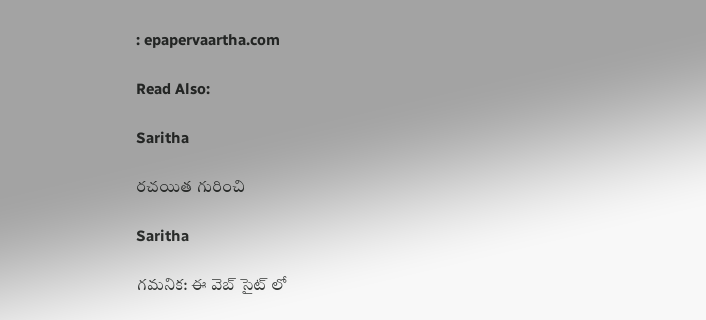: epapervaartha.com

Read Also:

Saritha

రచయిత గురించి

Saritha

గమనిక: ఈ వెబ్ సైట్ లో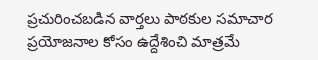ప్రచురించబడిన వార్తలు పాఠకుల సమాచార ప్రయోజనాల కోసం ఉద్దేశించి మాత్రమే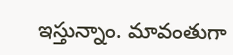ఇస్తున్నాం. మావంతుగా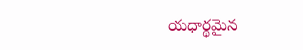యధార్థమైన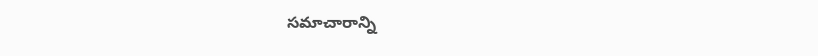సమాచారాన్ని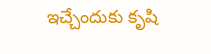ఇచ్చేందుకు కృషి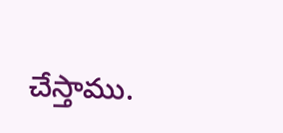చేస్తాము.